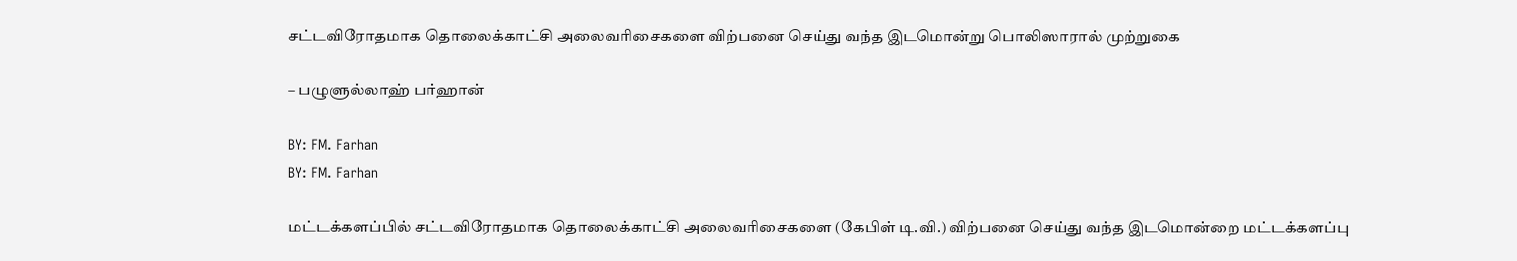சட்டவிரோதமாக தொலைக்காட்சி அலைவரிசைகளை விற்பனை செய்து வந்த இடமொன்று பொலிஸாரால் முற்றுகை

– பழுளுல்லாஹ் பர்ஹான்

BY: FM. Farhan
BY: FM. Farhan

மட்டக்களப்பில் சட்டவிரோதமாக தொலைக்காட்சி அலைவரிசைகளை (கேபிள் டி.வி.) விற்பனை செய்து வந்த இடமொன்றை மட்டக்களப்பு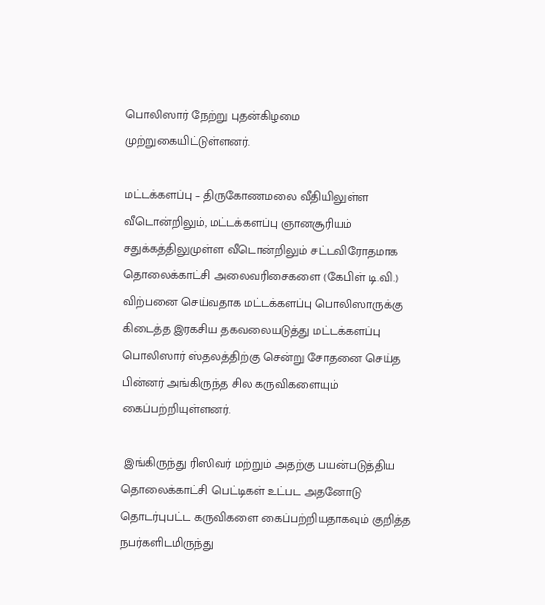பொலிஸார் நேற்று புதன்கிழமை முற்றுகையிட்டுள்ளனர்.

மட்டக்களப்பு – திருகோணமலை வீதியிலுள்ள வீடொன்றிலும், மட்டக்களப்பு ஞானசூரியம் சதுக்கத்திலுமுள்ள வீடொன்றிலும் சட்டவிரோதமாக தொலைக்காட்சி அலைவரிசைகளை (கேபிள் டி.வி.) விற்பனை செய்வதாக மட்டக்களப்பு பொலிஸாருக்கு கிடைத்த இரகசிய தகவலையடுத்து மட்டக்களப்பு பொலிஸார் ஸ்தலத்திற்கு சென்று சோதனை செய்த பின்னர் அங்கிருந்த சில கருவிகளையும் கைப்பற்றியுள்ளனர்.

 இங்கிருந்து ரிஸிவர் மற்றும் அதற்கு பயன்படுத்திய தொலைக்காட்சி பெட்டிகள் உட்பட அதனோடு தொடர்புபட்ட கருவிகளை கைப்பற்றியதாகவும் குறித்த நபர்களிடமிருந்து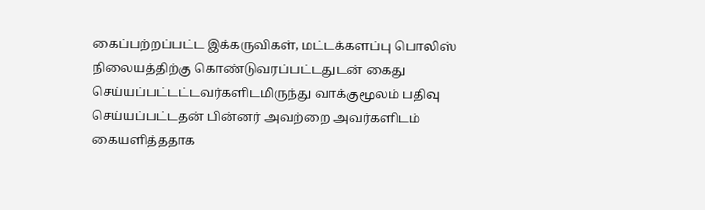கைப்பற்றப்பட்ட இக்கருவிகள், மட்டக்களப்பு பொலிஸ் நிலையத்திற்கு கொண்டுவரப்பட்டதுடன் கைது செய்யப்பட்டட்டவர்களிடமிருந்து வாக்குமூலம் பதிவு செய்யப்பட்டதன் பின்னர் அவற்றை அவர்களிடம் கையளித்ததாக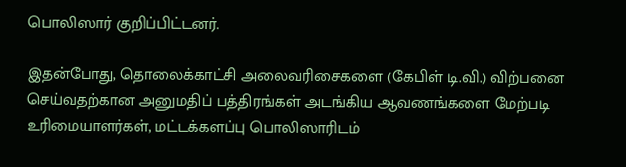பொலிஸார் குறிப்பிட்டனர்.

இதன்போது, தொலைக்காட்சி அலைவரிசைகளை (கேபிள் டி.வி.) விற்பனை செய்வதற்கான அனுமதிப் பத்திரங்கள் அடங்கிய ஆவணங்களை மேற்படி உரிமையாளர்கள், மட்டக்களப்பு பொலிஸாரிடம்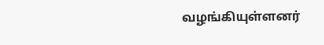வழங்கியுள்ளனர்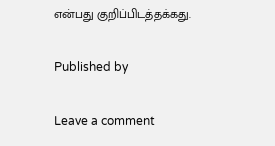என்பது குறிப்பிடத்தக்கது.

Published by

Leave a comment